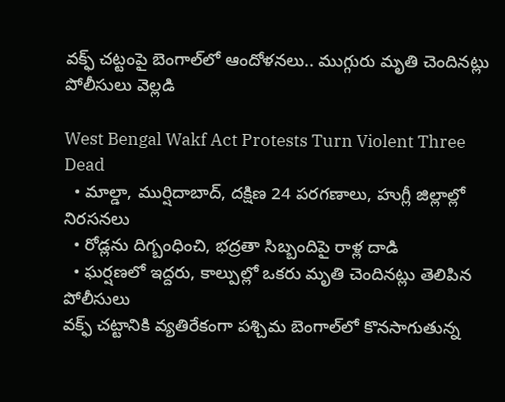వక్ఫ్ చట్టంపై బెంగాల్‌లో ఆందోళనలు.. ముగ్గురు మృతి చెందినట్లు పోలీసులు వెల్లడి

West Bengal Wakf Act Protests Turn Violent Three Dead
  • మాల్డా, ముర్షిదాబాద్, దక్షిణ 24 పరగణాలు, హుగ్లీ జిల్లాల్లో నిరసనలు
  • రోడ్లను దిగ్బంధించి, భద్రతా సిబ్బందిపై రాళ్ల దాడి
  • ఘర్షణలో ఇద్దరు, కాల్పుల్లో ఒకరు మృతి చెందినట్లు తెలిపిన పోలీసులు
వక్ఫ్ చట్టానికి వ్యతిరేకంగా పశ్చిమ బెంగాల్‌లో కొనసాగుతున్న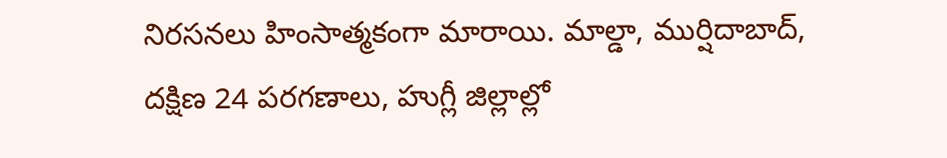నిరసనలు హింసాత్మకంగా మారాయి. మాల్డా, ముర్షిదాబాద్, దక్షిణ 24 పరగణాలు, హుగ్లీ జిల్లాల్లో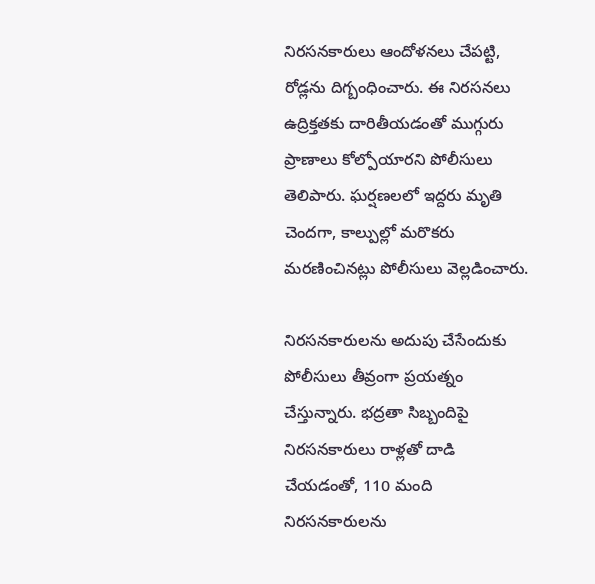నిరసనకారులు ఆందోళనలు చేపట్టి, రోడ్లను దిగ్బంధించారు. ఈ నిరసనలు ఉద్రిక్తతకు దారితీయడంతో ముగ్గురు ప్రాణాలు కోల్పోయారని పోలీసులు తెలిపారు. ఘర్షణలలో ఇద్దరు మృతి చెందగా, కాల్పుల్లో మరొకరు మరణించినట్లు పోలీసులు వెల్లడించారు.

నిరసనకారులను అదుపు చేసేందుకు పోలీసులు తీవ్రంగా ప్రయత్నం చేస్తున్నారు. భద్రతా సిబ్బందిపై నిరసనకారులు రాళ్లతో దాడి చేయడంతో, 110 మంది నిరసనకారులను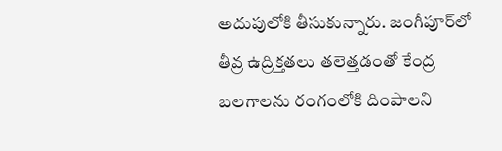అదుపులోకి తీసుకున్నారు. జంగీపూర్‌లో తీవ్ర ఉద్రిక్తతలు తలెత్తడంతో కేంద్ర బలగాలను రంగంలోకి దింపాలని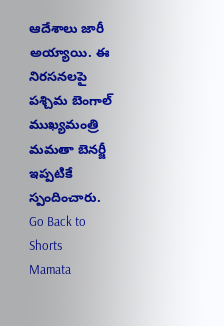ఆదేశాలు జారీ అయ్యాయి. ఈ నిరసనలపై పశ్చిమ బెంగాల్ ముఖ్యమంత్రి మమతా బెనర్జీ ఇప్పటికే స్పందించారు.
Go Back to Shorts
Mamata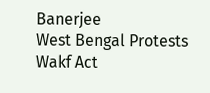Banerjee
West Bengal Protests
Wakf Act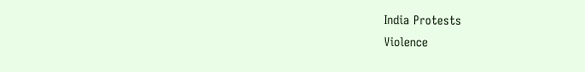India Protests
Violence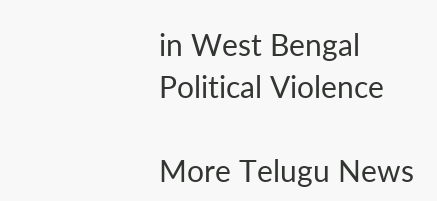in West Bengal
Political Violence

More Telugu News